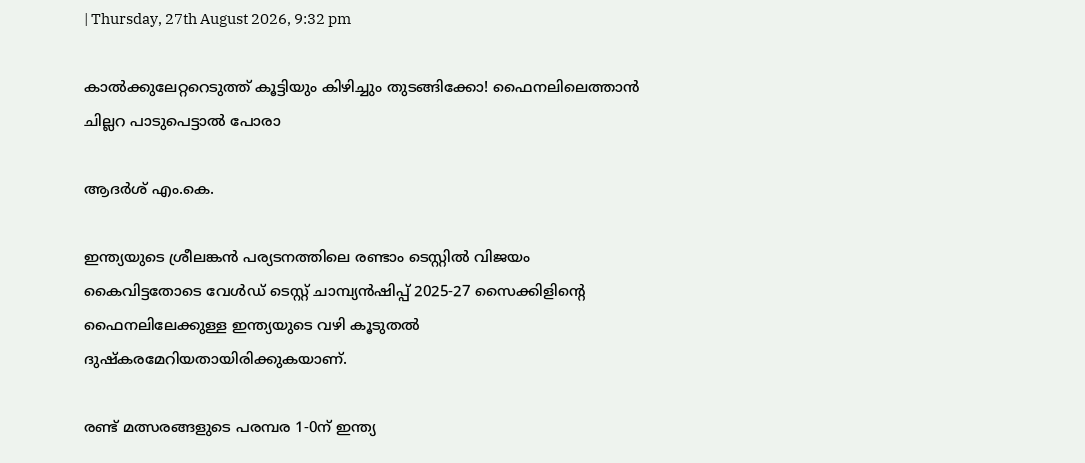| Thursday, 27th August 2026, 9:32 pm

കാല്‍ക്കുലേറ്ററെടുത്ത് കൂട്ടിയും കിഴിച്ചും തുടങ്ങിക്കോ! ഫൈനലിലെത്താന്‍ ചില്ലറ പാടുപെട്ടാല്‍ പോരാ

ആദർശ് എം.കെ.

ഇന്ത്യയുടെ ശ്രീലങ്കന്‍ പര്യടനത്തിലെ രണ്ടാം ടെസ്റ്റില്‍ വിജയം കൈവിട്ടതോടെ വേള്‍ഡ് ടെസ്റ്റ് ചാമ്പ്യന്‍ഷിപ്പ് 2025-27 സൈക്കിളിന്റെ ഫൈനലിലേക്കുള്ള ഇന്ത്യയുടെ വഴി കൂടുതല്‍ ദുഷ്‌കരമേറിയതായിരിക്കുകയാണ്.

രണ്ട് മത്സരങ്ങളുടെ പരമ്പര 1-0ന് ഇന്ത്യ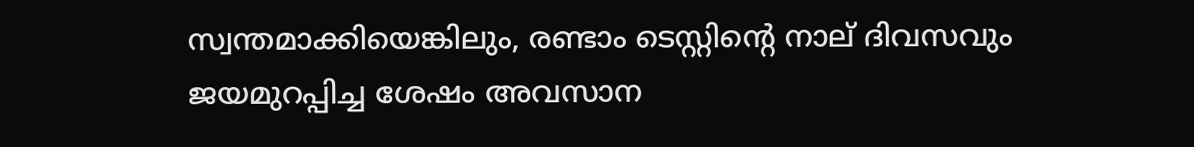സ്വന്തമാക്കിയെങ്കിലും, രണ്ടാം ടെസ്റ്റിന്റെ നാല് ദിവസവും ജയമുറപ്പിച്ച ശേഷം അവസാന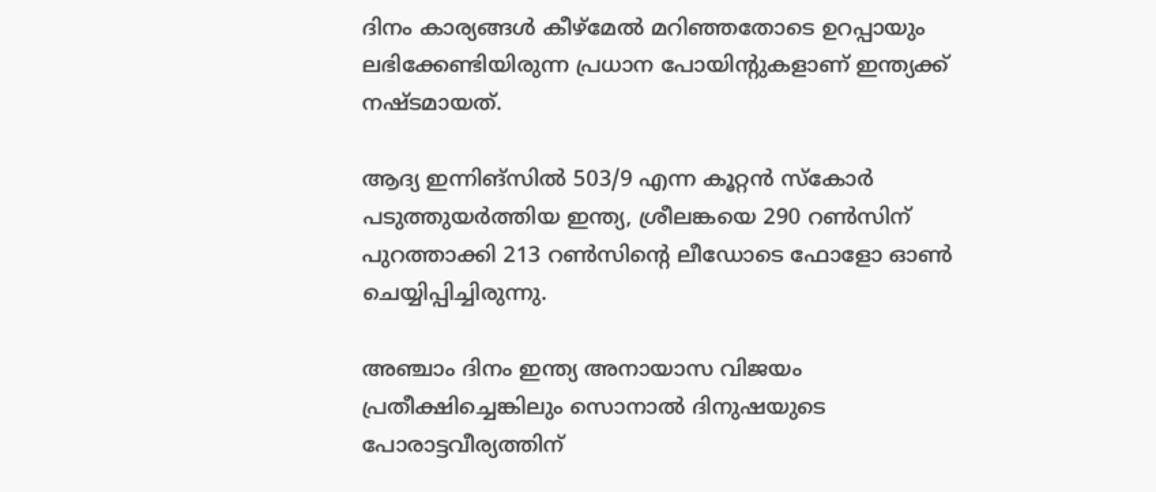ദിനം കാര്യങ്ങള്‍ കീഴ്‌മേല്‍ മറിഞ്ഞതോടെ ഉറപ്പായും ലഭിക്കേണ്ടിയിരുന്ന പ്രധാന പോയിന്റുകളാണ് ഇന്ത്യക്ക് നഷ്ടമായത്.

ആദ്യ ഇന്നിങ്‌സില്‍ 503/9 എന്ന കൂറ്റന്‍ സ്‌കോര്‍ പടുത്തുയര്‍ത്തിയ ഇന്ത്യ, ശ്രീലങ്കയെ 290 റണ്‍സിന് പുറത്താക്കി 213 റണ്‍സിന്റെ ലീഡോടെ ഫോളോ ഓണ്‍ ചെയ്യിപ്പിച്ചിരുന്നു.

അഞ്ചാം ദിനം ഇന്ത്യ അനായാസ വിജയം പ്രതീക്ഷിച്ചെങ്കിലും സൊനാല്‍ ദിനുഷയുടെ പോരാട്ടവീര്യത്തിന്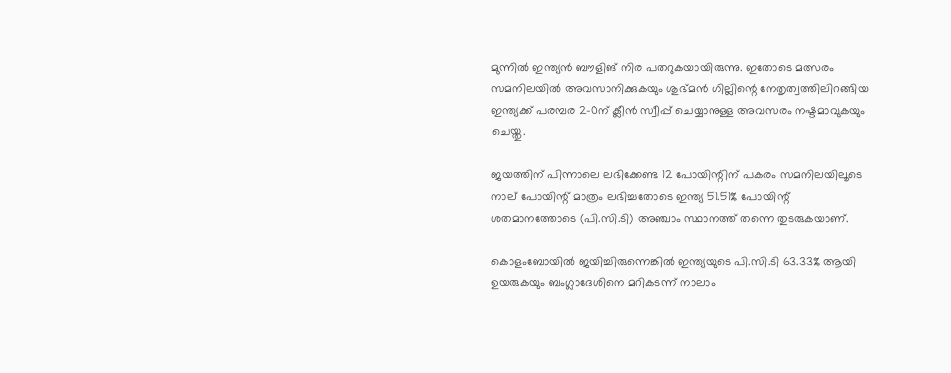മുന്നില്‍ ഇന്ത്യന്‍ ബൗളിങ് നിര പതറുകയായിരുന്നു. ഇതോടെ മത്സരം സമനിലയില്‍ അവസാനിക്കുകയും ശുഭ്മന്‍ ഗില്ലിന്റെ നേതൃത്വത്തിലിറങ്ങിയ ഇന്ത്യക്ക് പരമ്പര 2-0ന് ക്ലീന്‍ സ്വീപ്പ് ചെയ്യാനുള്ള അവസരം നഷ്ടമാവുകയും ചെയ്തു.

ജയത്തിന് പിന്നാലെ ലഭിക്കേണ്ട 12 പോയിന്റിന് പകരം സമനിലയിലൂടെ നാല് പോയിന്റ് മാത്രം ലഭിച്ചതോടെ ഇന്ത്യ 51.51% പോയിന്റ് ശതമാനത്തോടെ (പി.സി.ടി) അഞ്ചാം സ്ഥാനത്ത് തന്നെ തുടരുകയാണ്.

കൊളംബോയില്‍ ജയിച്ചിരുന്നെങ്കില്‍ ഇന്ത്യയുടെ പി.സി.ടി 63.33% ആയി ഉയരുകയും ബംഗ്ലാദേശിനെ മറികടന്ന് നാലാം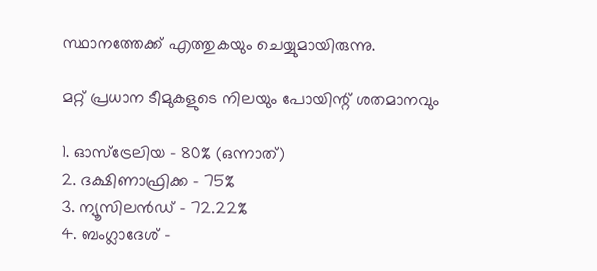സ്ഥാനത്തേക്ക് എത്തുകയും ചെയ്യുമായിരുന്നു.

മറ്റ് പ്രധാന ടീമുകളുടെ നിലയും പോയിന്റ് ശതമാനവും

1. ഓസ്‌ട്രേലിയ – 80% (ഒന്നാത്)
2. ദക്ഷിണാഫ്രിക്ക – 75%
3. ന്യൂസിലന്‍ഡ് – 72.22%
4. ബംഗ്ലാദേശ് –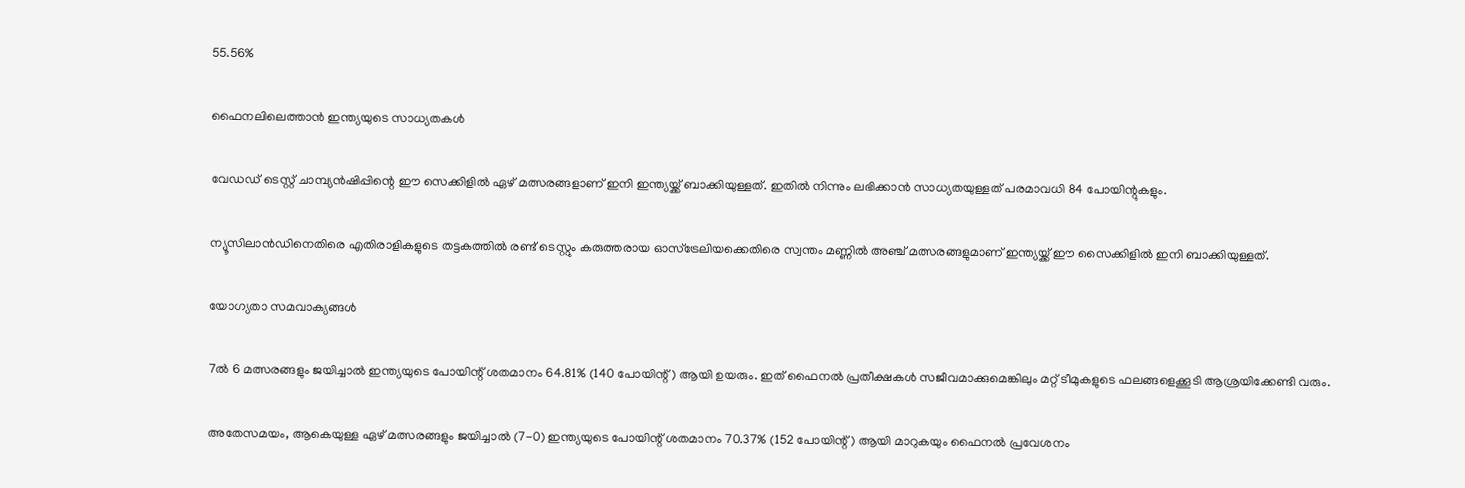55.56%

ഫൈനലിലെത്താന്‍ ഇന്ത്യയുടെ സാധ്യതകള്‍

വേഡഡ് ടെസ്റ്റ് ചാമ്പ്യന്‍ഷിപ്പിന്റെ ഈ സെക്കിളില്‍ ഏഴ് മത്സരങ്ങളാണ് ഇനി ഇന്ത്യയ്ക്ക് ബാക്കിയുള്ളത്. ഇതില്‍ നിന്നും ലഭിക്കാന്‍ സാധ്യതയുള്ളത് പരമാവധി 84 പോയിന്റുകളും.

ന്യൂസിലാന്‍ഡിനെതിരെ എതിരാളികളുടെ തട്ടകത്തില്‍ രണ്ട് ടെസ്റ്റും കരുത്തരായ ഓസ്‌ട്രേലിയക്കെതിരെ സ്വന്തം മണ്ണില്‍ അഞ്ച് മത്സരങ്ങളുമാണ് ഇന്ത്യയ്ക്ക് ഈ സൈക്കിളില്‍ ഇനി ബാക്കിയുള്ളത്.

യോഗ്യതാ സമവാക്യങ്ങള്‍

7ല്‍ 6 മത്സരങ്ങളും ജയിച്ചാല്‍ ഇന്ത്യയുടെ പോയിന്റ് ശതമാനം 64.81% (140 പോയിന്റ്) ആയി ഉയരും. ഇത് ഫൈനല്‍ പ്രതീക്ഷകള്‍ സജീവമാക്കുമെങ്കിലും മറ്റ് ടീമുകളുടെ ഫലങ്ങളെക്കൂടി ആശ്രയിക്കേണ്ടി വരും.

അതേസമയം, ആകെയുള്ള ഏഴ് മത്സരങ്ങളും ജയിച്ചാല്‍ (7-0) ഇന്ത്യയുടെ പോയിന്റ് ശതമാനം 70.37% (152 പോയിന്റ്) ആയി മാറുകയും ഫൈനല്‍ പ്രവേശനം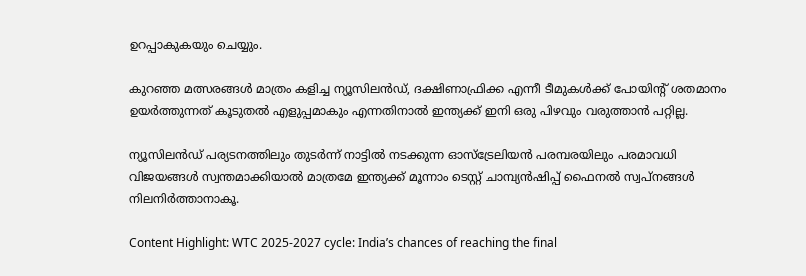ഉറപ്പാകുകയും ചെയ്യും.

കുറഞ്ഞ മത്സരങ്ങള്‍ മാത്രം കളിച്ച ന്യൂസിലന്‍ഡ്, ദക്ഷിണാഫ്രിക്ക എന്നീ ടീമുകള്‍ക്ക് പോയിന്റ് ശതമാനം ഉയര്‍ത്തുന്നത് കൂടുതല്‍ എളുപ്പമാകും എന്നതിനാല്‍ ഇന്ത്യക്ക് ഇനി ഒരു പിഴവും വരുത്താന്‍ പറ്റില്ല.

ന്യൂസിലന്‍ഡ് പര്യടനത്തിലും തുടര്‍ന്ന് നാട്ടില്‍ നടക്കുന്ന ഓസ്‌ട്രേലിയന്‍ പരമ്പരയിലും പരമാവധി വിജയങ്ങള്‍ സ്വന്തമാക്കിയാല്‍ മാത്രമേ ഇന്ത്യക്ക് മൂന്നാം ടെസ്റ്റ് ചാമ്പ്യന്‍ഷിപ്പ് ഫൈനല്‍ സ്വപ്നങ്ങള്‍ നിലനിര്‍ത്താനാകൂ.

Content Highlight: WTC 2025-2027 cycle: India’s chances of reaching the final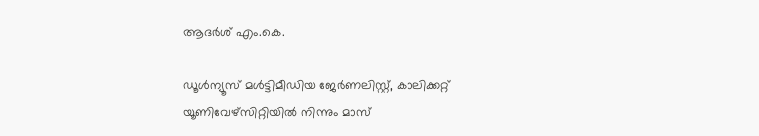ആദർശ് എം.കെ.

ഡൂള്‍ന്യൂസ് മള്‍ട്ടിമീഡിയ ജേര്‍ണലിസ്റ്റ്, കാലിക്കറ്റ് യൂണിവേഴ്സിറ്റിയില്‍ നിന്നും മാസ്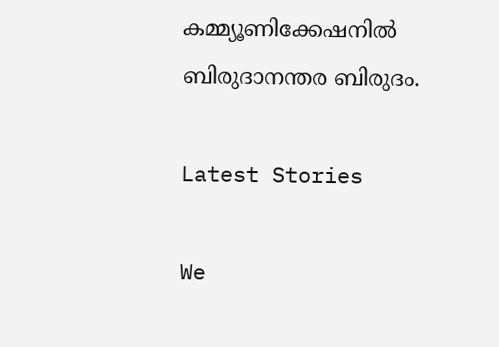കമ്മ്യൂണിക്കേഷനില്‍ ബിരുദാനന്തര ബിരുദം.

Latest Stories

We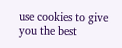use cookies to give you the best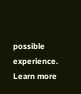possible experience. Learn more